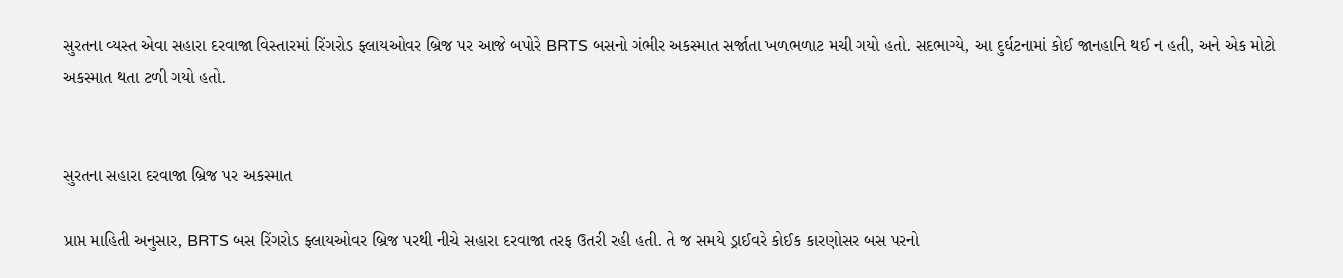સુરતના વ્યસ્ત એવા સહારા દરવાજા વિસ્તારમાં રિંગરોડ ફ્લાયઓવર બ્રિજ પર આજે બપોરે BRTS બસનો ગંભીર અકસ્માત સર્જાતા ખળભળાટ મચી ગયો હતો. સદભાગ્યે, આ દુર્ઘટનામાં કોઈ જાનહાનિ થઈ ન હતી, અને એક મોટો અકસ્માત થતા ટળી ગયો હતો.


સુરતના સહારા દરવાજા બ્રિજ પર અકસ્માત

પ્રાપ્ત માહિતી અનુસાર, BRTS બસ રિંગરોડ ફ્લાયઓવર બ્રિજ પરથી નીચે સહારા દરવાજા તરફ ઉતરી રહી હતી. તે જ સમયે ડ્રાઈવરે કોઈક કારણોસર બસ પરનો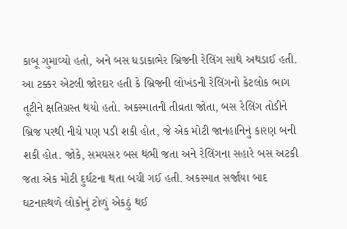કાબૂ ગુમાવ્યો હતો, અને બસ ધડાકાભેર બ્રિજની રેલિંગ સાથે અથડાઈ હતી. આ ટક્કર એટલી જોરદાર હતી કે બ્રિજની લોખંડની રેલિંગનો કેટલોક ભાગ તૂટીને ક્ષતિગ્રસ્ત થયો હતો. અકસ્માતની તીવ્રતા જોતા, બસ રેલિંગ તોડીને બ્રિજ પરથી નીચે પણ પડી શકી હોત, જે એક મોટી જાનહાનિનું કારણ બની શકી હોત. જોકે, સમયસર બસ થંભી જતા અને રેલિંગના સહારે બસ અટકી જતા એક મોટી દુર્ઘટના થતા બચી ગઈ હતી. અકસ્માત સર્જાયા બાદ ઘટનાસ્થળે લોકોનું ટોળું એકઠું થઈ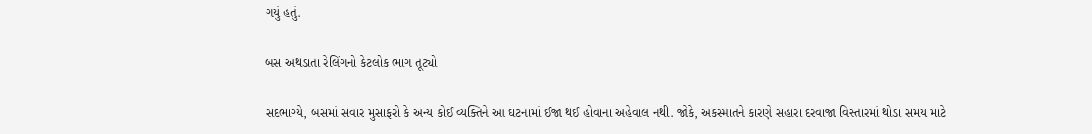ગયું હતું.

બસ અથડાતા રેલિંગનો કેટલોક ભાગ તૂટ્યો

સદભાગ્યે, બસમાં સવાર મુસાફરો કે અન્ય કોઈ વ્યક્તિને આ ઘટનામાં ઈજા થઈ હોવાના અહેવાલ નથી. જોકે, અકસ્માતને કારણે સહારા દરવાજા વિસ્તારમાં થોડા સમય માટે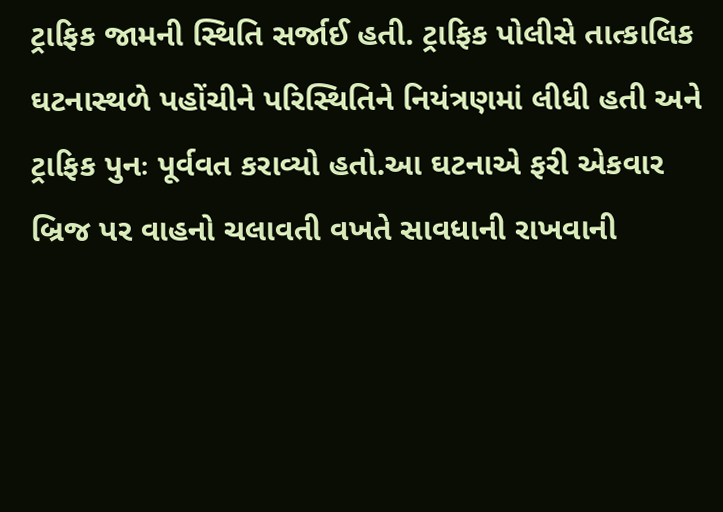ટ્રાફિક જામની સ્થિતિ સર્જાઈ હતી. ટ્રાફિક પોલીસે તાત્કાલિક ઘટનાસ્થળે પહોંચીને પરિસ્થિતિને નિયંત્રણમાં લીધી હતી અને ટ્રાફિક પુનઃ પૂર્વવત કરાવ્યો હતો.આ ઘટનાએ ફરી એકવાર બ્રિજ પર વાહનો ચલાવતી વખતે સાવધાની રાખવાની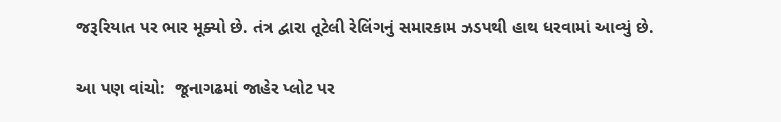જરૂરિયાત પર ભાર મૂક્યો છે. તંત્ર દ્વારા તૂટેલી રેલિંગનું સમારકામ ઝડપથી હાથ ધરવામાં આવ્યું છે.

આ પણ વાંચો:  જૂનાગઢમાં જાહેર પ્લોટ પર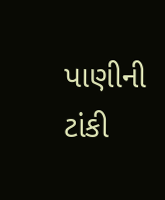પાણીની ટાંકી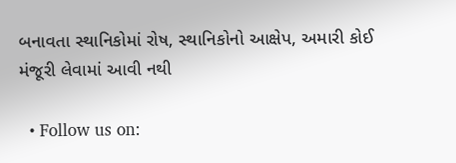બનાવતા સ્થાનિકોમાં રોષ, સ્થાનિકોનો આક્ષેપ, અમારી કોઈ મંજૂરી લેવામાં આવી નથી

  • Follow us on: